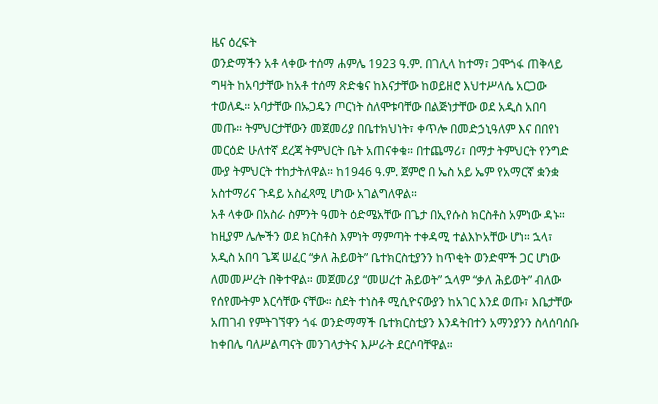ዜና ዕረፍት
ወንድማችን አቶ ላቀው ተሰማ ሐምሌ 1923 ዓ.ም. በገሊላ ከተማ፣ ጋሞጎፋ ጠቅላይ ግዛት ከአባታቸው ከአቶ ተሰማ ጽድቄና ከእናታቸው ከወይዘሮ እህተሥላሴ አርጋው ተወለዱ። አባታቸው በኡጋዴን ጦርነት ስለሞቱባቸው በልጅነታቸው ወደ አዲስ አበባ መጡ። ትምህርታቸውን መጀመሪያ በቤተክህነት፣ ቀጥሎ በመድኃኒዓለም እና በበየነ መርዕድ ሁለተኛ ደረጃ ትምህርት ቤት አጠናቀቁ። በተጨማሪ፣ በማታ ትምህርት የንግድ ሙያ ትምህርት ተከታትለዋል። ከ1946 ዓ.ም. ጀምሮ በ ኤስ አይ ኤም የአማርኛ ቋንቋ አስተማሪና ጉዳይ አስፈጻሚ ሆነው አገልግለዋል።
አቶ ላቀው በአስራ ስምንት ዓመት ዕድሜአቸው በጌታ በኢየሱስ ክርስቶስ አምነው ዳኑ። ከዚያም ሌሎችን ወደ ክርስቶስ እምነት ማምጣት ተቀዳሚ ተልእኮአቸው ሆነ። ኋላ፣ አዲስ አበባ ጌጃ ሠፈር “ቃለ ሕይወት” ቤተክርስቲያንን ከጥቂት ወንድሞች ጋር ሆነው ለመመሥረት በቅተዋል። መጀመሪያ “መሠረተ ሕይወት” ኋላም “ቃለ ሕይወት” ብለው የሰየሙትም እርሳቸው ናቸው። ስደት ተነስቶ ሚሲዮናውያን ከአገር እንደ ወጡ፣ እቤታቸው አጠገብ የምትገኘዋን ጎፋ ወንድማማች ቤተክርስቲያን እንዳትበተን አማንያንን ስላሰባሰቡ ከቀበሌ ባለሥልጣናት መንገላታትና እሥራት ደርሶባቸዋል።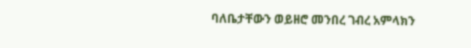ባለቤታቸውን ወይዘሮ መንበረ ገብረ አምላክን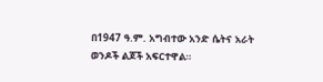በ1947 ዓ.ም. አግብተው አንድ ሴትና አራት ወንዶች ልጆች አፍርተዋል።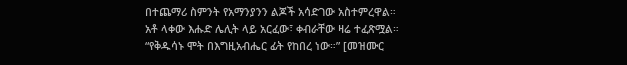በተጨማሪ ስምንት የአማንያንን ልጆች አሳድገው አስተምረዋል። አቶ ላቀው እሑድ ሌሊት ላይ አርፈው፣ ቀብራቸው ዛሬ ተፈጽሟል።
“የቅዱሳኑ ሞት በእግዚአብሔር ፊት የከበረ ነው።” [መዝሙር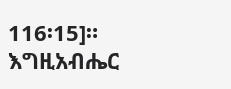116፡15]። እግዚአብሔር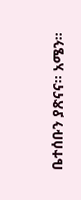ቤተሰቡን ያጽናና። አሜን።